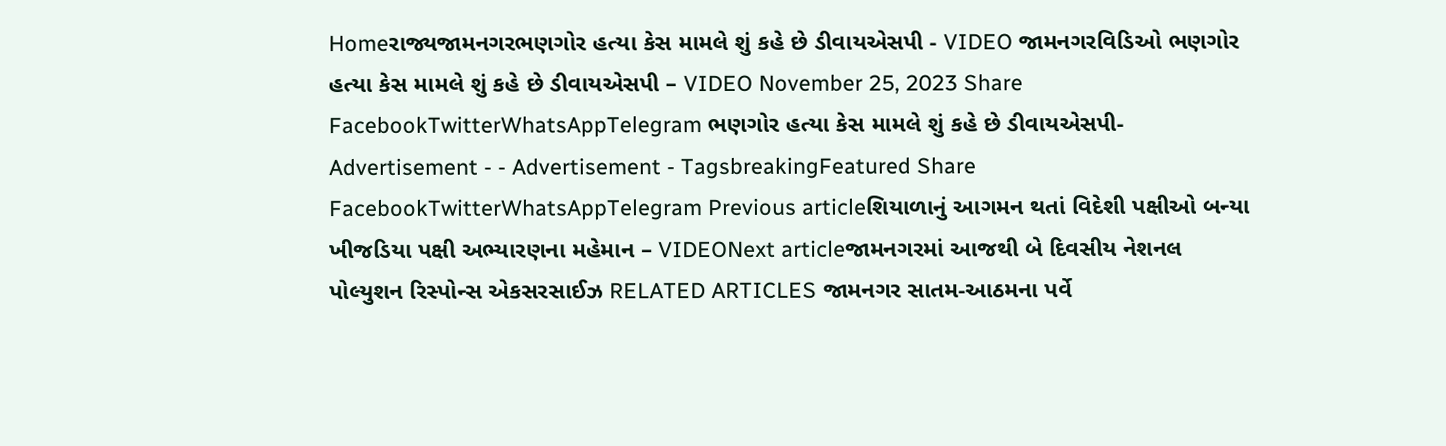Homeરાજ્યજામનગરભણગોર હત્યા કેસ મામલે શું કહે છે ડીવાયએસપી - VIDEO જામનગરવિડિઓ ભણગોર હત્યા કેસ મામલે શું કહે છે ડીવાયએસપી – VIDEO November 25, 2023 Share FacebookTwitterWhatsAppTelegram ભણગોર હત્યા કેસ મામલે શું કહે છે ડીવાયએસપી- Advertisement - - Advertisement - TagsbreakingFeatured Share FacebookTwitterWhatsAppTelegram Previous articleશિયાળાનું આગમન થતાં વિદેશી પક્ષીઓ બન્યા ખીજડિયા પક્ષી અભ્યારણના મહેમાન – VIDEONext articleજામનગરમાં આજથી બે દિવસીય નેશનલ પોલ્યુશન રિસ્પોન્સ એકસરસાઈઝ RELATED ARTICLES જામનગર સાતમ-આઠમના પર્વે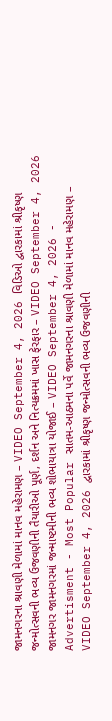જામનગરના શ્રાવણી મેળામાં માનવ મહેરામણ – VIDEO September 4, 2026 વિડિઓ દ્વારકામાં શ્રીકૃષ્ણ જન્મોત્સવની ભવ્ય ઉજવણીની તૈયારીઓ પૂર્ણ, દર્શન અને નિત્યક્રમમાં ખાસ ફેરફાર – VIDEO September 4, 2026 જામનગર જામનગરમાં જન્માષ્ટમીની ભવ્ય શોભાયાત્રા યોજાઈ – VIDEO September 4, 2026 - Advertisment - Most Popular સાતમ-આઠમના પર્વે જામનગરના શ્રાવણી મેળામાં માનવ મહેરામણ – VIDEO September 4, 2026 દ્વારકામાં શ્રીકૃષ્ણ જન્મોત્સવની ભવ્ય ઉજવણીની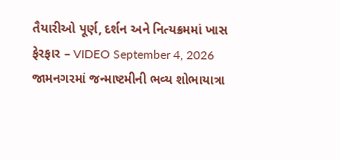તૈયારીઓ પૂર્ણ, દર્શન અને નિત્યક્રમમાં ખાસ ફેરફાર – VIDEO September 4, 2026 જામનગરમાં જન્માષ્ટમીની ભવ્ય શોભાયાત્રા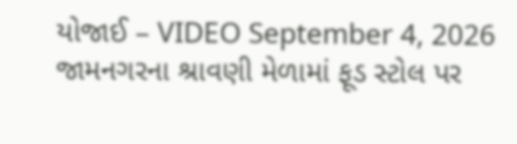યોજાઈ – VIDEO September 4, 2026 જામનગરના શ્રાવણી મેળામાં ફૂડ સ્ટોલ પર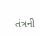તંત્રની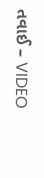તવાઈ – VIDEO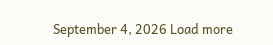September 4, 2026 Load more